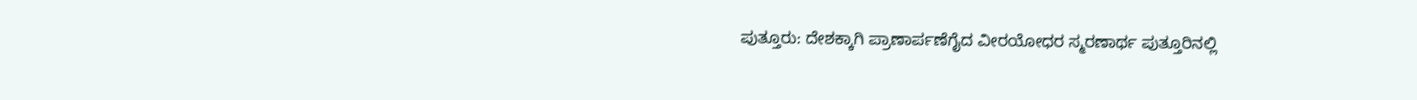ಪುತ್ತೂರು: ದೇಶಕ್ಕಾಗಿ ಪ್ರಾಣಾರ್ಪಣೆಗೈದ ವೀರಯೋಧರ ಸ್ಮರಣಾರ್ಥ ಪುತ್ತೂರಿನಲ್ಲಿ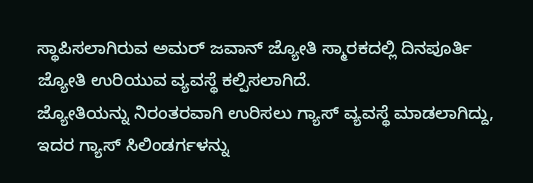ಸ್ಥಾಪಿಸಲಾಗಿರುವ ಅಮರ್ ಜವಾನ್ ಜ್ಯೋತಿ ಸ್ಮಾರಕದಲ್ಲಿ ದಿನಪೂರ್ತಿ ಜ್ಯೋತಿ ಉರಿಯುವ ವ್ಯವಸ್ಥೆ ಕಲ್ಪಿಸಲಾಗಿದೆ.
ಜ್ಯೋತಿಯನ್ನು ನಿರಂತರವಾಗಿ ಉರಿಸಲು ಗ್ಯಾಸ್ ವ್ಯವಸ್ಥೆ ಮಾಡಲಾಗಿದ್ದು, ಇದರ ಗ್ಯಾಸ್ ಸಿಲಿಂಡರ್ಗಳನ್ನು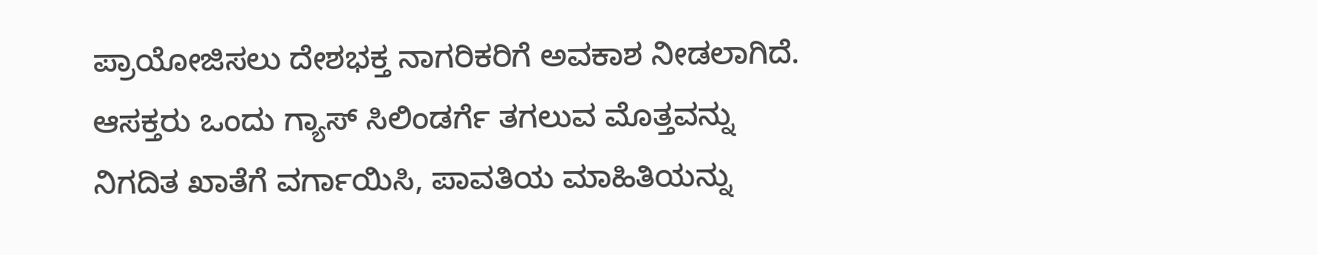ಪ್ರಾಯೋಜಿಸಲು ದೇಶಭಕ್ತ ನಾಗರಿಕರಿಗೆ ಅವಕಾಶ ನೀಡಲಾಗಿದೆ.
ಆಸಕ್ತರು ಒಂದು ಗ್ಯಾಸ್ ಸಿಲಿಂಡರ್ಗೆ ತಗಲುವ ಮೊತ್ತವನ್ನು ನಿಗದಿತ ಖಾತೆಗೆ ವರ್ಗಾಯಿಸಿ, ಪಾವತಿಯ ಮಾಹಿತಿಯನ್ನು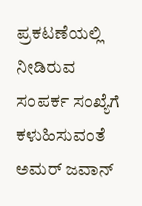ಪ್ರಕಟಣೆಯಲ್ಲಿ ನೀಡಿರುವ ಸಂಪರ್ಕ ಸಂಖ್ಯೆಗೆ ಕಳುಹಿಸುವಂತೆ ಅಮರ್ ಜವಾನ್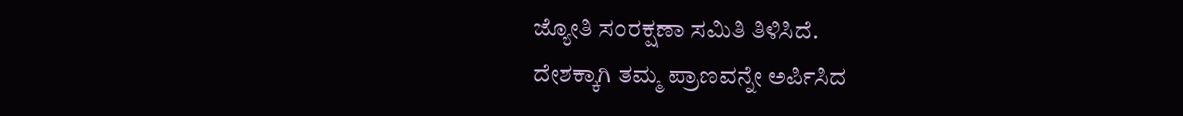ಜ್ಯೋತಿ ಸಂರಕ್ಷಣಾ ಸಮಿತಿ ತಿಳಿಸಿದೆ.
ದೇಶಕ್ಕಾಗಿ ತಮ್ಮ ಪ್ರಾಣವನ್ನೇ ಅರ್ಪಿಸಿದ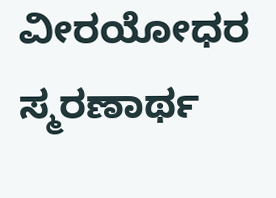ವೀರಯೋಧರ ಸ್ಮರಣಾರ್ಥ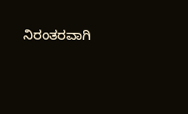ನಿರಂತರವಾಗಿ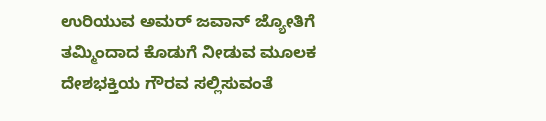ಉರಿಯುವ ಅಮರ್ ಜವಾನ್ ಜ್ಯೋತಿಗೆ ತಮ್ಮಿಂದಾದ ಕೊಡುಗೆ ನೀಡುವ ಮೂಲಕ ದೇಶಭಕ್ತಿಯ ಗೌರವ ಸಲ್ಲಿಸುವಂತೆ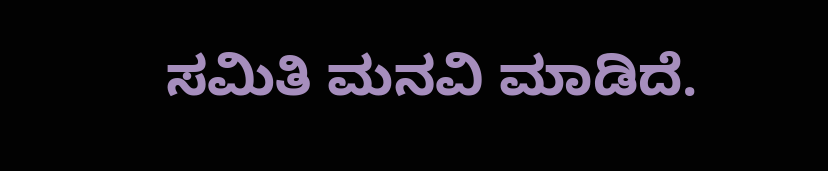ಸಮಿತಿ ಮನವಿ ಮಾಡಿದೆ.